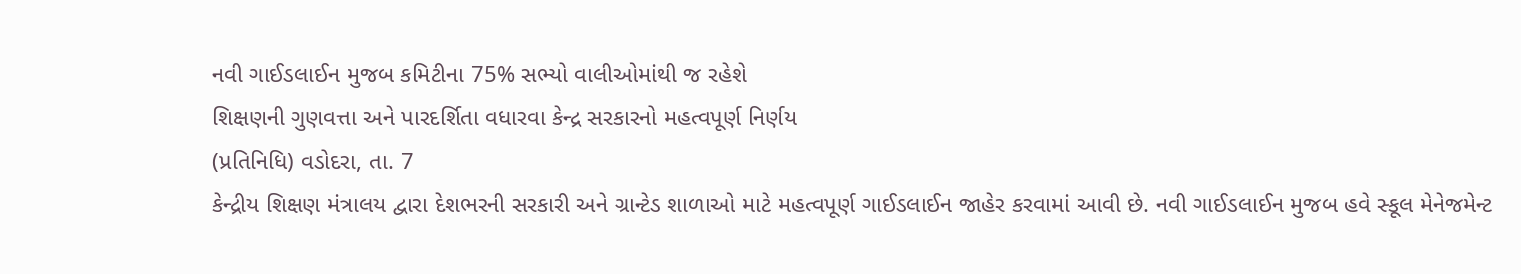નવી ગાઈડલાઈન મુજબ કમિટીના 75% સભ્યો વાલીઓમાંથી જ રહેશે
શિક્ષણની ગુણવત્તા અને પારદર્શિતા વધારવા કેન્દ્ર સરકારનો મહત્વપૂર્ણ નિર્ણય
(પ્રતિનિધિ) વડોદરા, તા. 7
કેન્દ્રીય શિક્ષણ મંત્રાલય દ્વારા દેશભરની સરકારી અને ગ્રાન્ટેડ શાળાઓ માટે મહત્વપૂર્ણ ગાઈડલાઈન જાહેર કરવામાં આવી છે. નવી ગાઈડલાઈન મુજબ હવે સ્કૂલ મેનેજમેન્ટ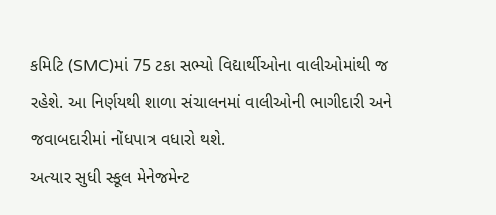કમિટિ (SMC)માં 75 ટકા સભ્યો વિદ્યાર્થીઓના વાલીઓમાંથી જ રહેશે. આ નિર્ણયથી શાળા સંચાલનમાં વાલીઓની ભાગીદારી અને જવાબદારીમાં નોંધપાત્ર વધારો થશે.
અત્યાર સુધી સ્કૂલ મેનેજમેન્ટ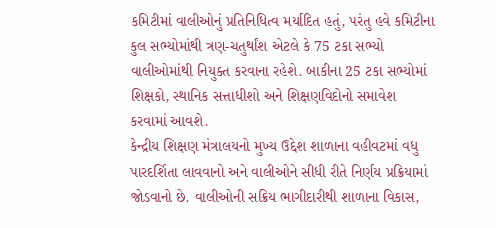કમિટીમાં વાલીઓનું પ્રતિનિધિત્વ મર્યાદિત હતું, પરંતુ હવે કમિટીના કુલ સભ્યોમાંથી ત્રણ-ચતુર્થાંશ એટલે કે 75 ટકા સભ્યો વાલીઓમાંથી નિયુક્ત કરવાના રહેશે. બાકીના 25 ટકા સભ્યોમાં શિક્ષકો, સ્થાનિક સત્તાધીશો અને શિક્ષણવિદોનો સમાવેશ કરવામાં આવશે.
કેન્દ્રીય શિક્ષણ મંત્રાલયનો મુખ્ય ઉદ્દેશ શાળાના વહીવટમાં વધુ પારદર્શિતા લાવવાનો અને વાલીઓને સીધી રીતે નિર્ણય પ્રક્રિયામાં જોડવાનો છે. વાલીઓની સક્રિય ભાગીદારીથી શાળાના વિકાસ,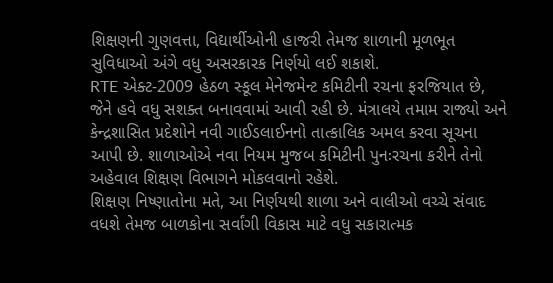શિક્ષણની ગુણવત્તા, વિદ્યાર્થીઓની હાજરી તેમજ શાળાની મૂળભૂત સુવિધાઓ અંગે વધુ અસરકારક નિર્ણયો લઈ શકાશે.
RTE એક્ટ-2009 હેઠળ સ્કૂલ મેનેજમેન્ટ કમિટીની રચના ફરજિયાત છે, જેને હવે વધુ સશક્ત બનાવવામાં આવી રહી છે. મંત્રાલયે તમામ રાજ્યો અને કેન્દ્રશાસિત પ્રદેશોને નવી ગાઈડલાઈનનો તાત્કાલિક અમલ કરવા સૂચના આપી છે. શાળાઓએ નવા નિયમ મુજબ કમિટીની પુનઃરચના કરીને તેનો અહેવાલ શિક્ષણ વિભાગને મોકલવાનો રહેશે.
શિક્ષણ નિષ્ણાતોના મતે, આ નિર્ણયથી શાળા અને વાલીઓ વચ્ચે સંવાદ વધશે તેમજ બાળકોના સર્વાંગી વિકાસ માટે વધુ સકારાત્મક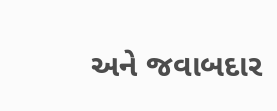અને જવાબદાર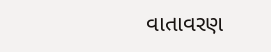વાતાવરણ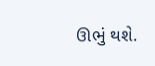ઊભું થશે.